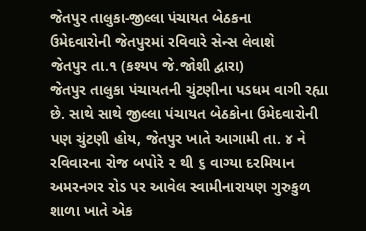જેતપુર તાલુકા-જીલ્લા પંચાયત બેઠકના
ઉમેદવારોની જેતપુરમાં રવિવારે સેન્સ લેવાશે
જેતપુર તા.૧ (કશ્યપ જે.જોશી દ્વારા)
જેતપુર તાલુકા પંચાયતની ચુંટણીના પડધમ વાગી રહ્યા છે. સાથે સાથે જીલ્લા પંચાયત બેઠકોના ઉમેદવારોની પણ ચુંટણી હોય, જેતપુર ખાતે આગામી તા. ૪ ને રવિવારના રોજ બપોરે ૨ થી ૬ વાગ્યા દરમિયાન અમરનગર રોડ પર આવેલ સ્વામીનારાયણ ગુરુકુળ શાળા ખાતે એક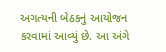અગત્યની બેઠકનું આયોજન કરવામાં આવ્યું છે. આ અંગે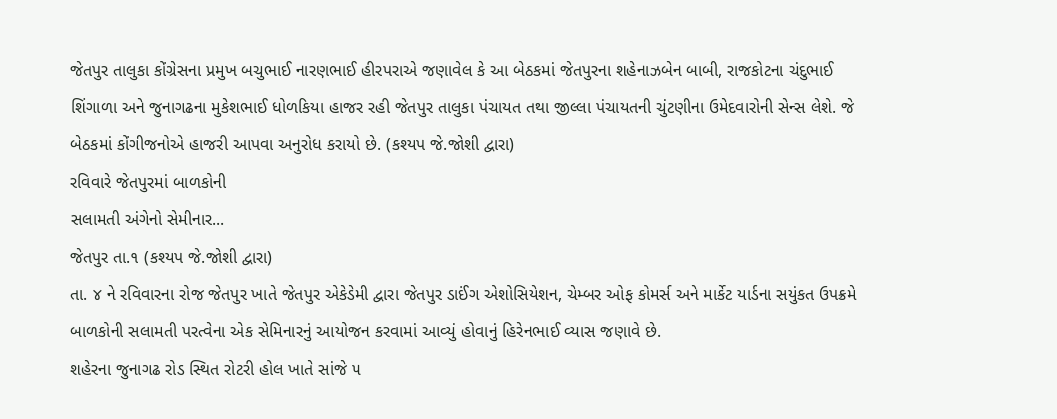જેતપુર તાલુકા કોંગ્રેસના પ્રમુખ બચુભાઈ નારણભાઈ હીરપરાએ જણાવેલ કે આ બેઠકમાં જેતપુરના શહેનાઝબેન બાબી, રાજકોટના ચંદુભાઈ શિંગાળા અને જુનાગઢના મુકેશભાઈ ધોળકિયા હાજર રહી જેતપુર તાલુકા પંચાયત તથા જીલ્લા પંચાયતની ચુંટણીના ઉમેદવારોની સેન્સ લેશે. જે બેઠકમાં કોંગીજનોએ હાજરી આપવા અનુરોધ કરાયો છે. (કશ્યપ જે.જોશી દ્વારા)
રવિવારે જેતપુરમાં બાળકોની
સલામતી અંગેનો સેમીનાર...
જેતપુર તા.૧ (કશ્યપ જે.જોશી દ્વારા)
તા. ૪ ને રવિવારના રોજ જેતપુર ખાતે જેતપુર એકેડેમી દ્વારા જેતપુર ડાઈંગ એશોસિયેશન, ચેમ્બર ઓફ કોમર્સ અને માર્કેટ યાર્ડના સયુંકત ઉપક્રમે બાળકોની સલામતી પરત્વેના એક સેમિનારનું આયોજન કરવામાં આવ્યું હોવાનું હિરેનભાઈ વ્યાસ જણાવે છે.
શહેરના જુનાગઢ રોડ સ્થિત રોટરી હોલ ખાતે સાંજે ૫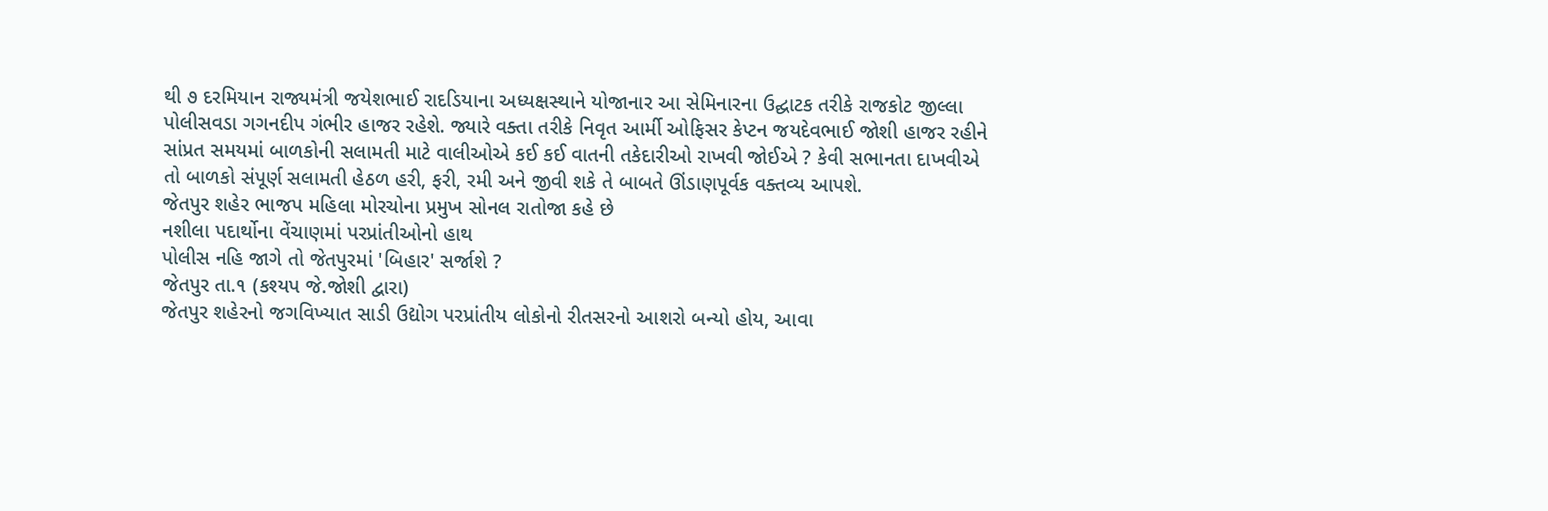થી ૭ દરમિયાન રાજ્યમંત્રી જયેશભાઈ રાદડિયાના અધ્યક્ષસ્થાને યોજાનાર આ સેમિનારના ઉદ્ઘાટક તરીકે રાજકોટ જીલ્લા પોલીસવડા ગગનદીપ ગંભીર હાજર રહેશે. જ્યારે વક્તા તરીકે નિવૃત આર્મી ઓફિસર કેપ્ટન જયદેવભાઈ જોશી હાજર રહીને સાંપ્રત સમયમાં બાળકોની સલામતી માટે વાલીઓએ કઈ કઈ વાતની તકેદારીઓ રાખવી જોઈએ ? કેવી સભાનતા દાખવીએ તો બાળકો સંપૂર્ણ સલામતી હેઠળ હરી, ફરી, રમી અને જીવી શકે તે બાબતે ઊંડાણપૂર્વક વક્તવ્ય આપશે.
જેતપુર શહેર ભાજપ મહિલા મોરચોના પ્રમુખ સોનલ રાતોજા કહે છે
નશીલા પદાર્થોના વેંચાણમાં પરપ્રાંતીઓનો હાથ
પોલીસ નહિ જાગે તો જેતપુરમાં 'બિહાર' સર્જાશે ?
જેતપુર તા.૧ (કશ્યપ જે.જોશી દ્વારા)
જેતપુર શહેરનો જગવિખ્યાત સાડી ઉદ્યોગ પરપ્રાંતીય લોકોનો રીતસરનો આશરો બન્યો હોય, આવા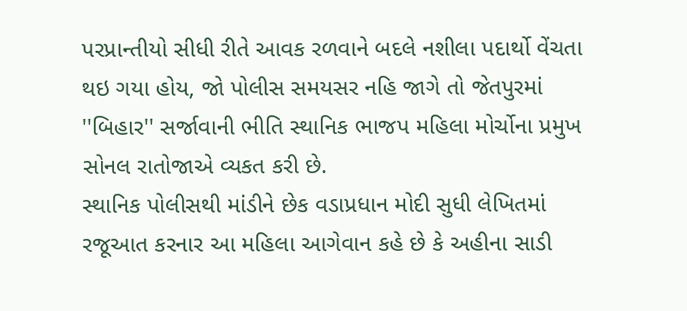પરપ્રાન્તીયો સીધી રીતે આવક રળવાને બદલે નશીલા પદાર્થો વેંચતા થઇ ગયા હોય, જો પોલીસ સમયસર નહિ જાગે તો જેતપુરમાં ''બિહાર'' સર્જાવાની ભીતિ સ્થાનિક ભાજપ મહિલા મોર્ચોના પ્રમુખ સોનલ રાતોજાએ વ્યકત કરી છે.
સ્થાનિક પોલીસથી માંડીને છેક વડાપ્રધાન મોદી સુધી લેખિતમાં રજૂઆત કરનાર આ મહિલા આગેવાન કહે છે કે અહીના સાડી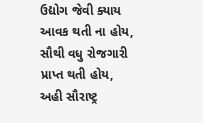ઉદ્યોગ જેવી ક્યાય આવક થતી ના હોય, સૌથી વધુ રોજગારી પ્રાપ્ત થતી હોય, અહી સૌરાષ્ટ્ર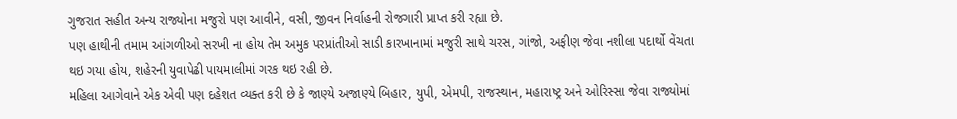ગુજરાત સહીત અન્ય રાજ્યોના મજુરો પણ આવીને, વસી, જીવન નિર્વાહની રોજગારી પ્રાપ્ત કરી રહ્યા છે.
પણ હાથીની તમામ આંગળીઓ સરખી ના હોય તેમ અમુક પરપ્રાંતીઓ સાડી કારખાનામાં મજુરી સાથે ચરસ, ગાંજો, અફીણ જેવા નશીલા પદાર્થો વેંચતા થઇ ગયા હોય, શહેરની યુવાપેઢી પાયમાલીમાં ગરક થઇ રહી છે.
મહિલા આગેવાને એક એવી પણ દહેશત વ્યક્ત કરી છે કે જાણ્યે અજાણ્યે બિહાર, યુપી, એમપી, રાજસ્થાન, મહારાષ્ટ્ર અને ઓરિસ્સા જેવા રાજ્યોમાં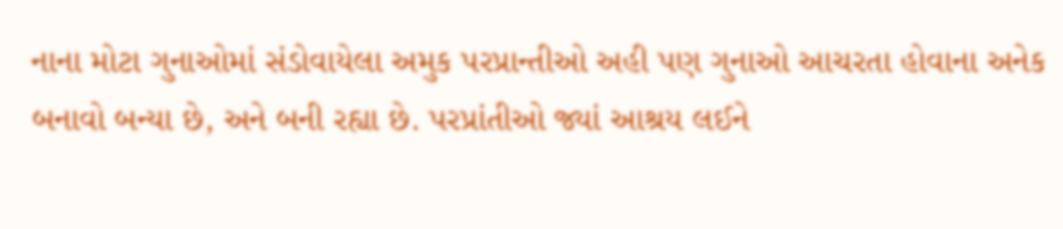નાના મોટા ગુનાઓમાં સંડોવાયેલા અમુક પરપ્રાન્તીઓ અહી પણ ગુનાઓ આચરતા હોવાના અનેક બનાવો બન્યા છે, અને બની રહ્યા છે. પરપ્રાંતીઓ જ્યાં આશ્રય લઈને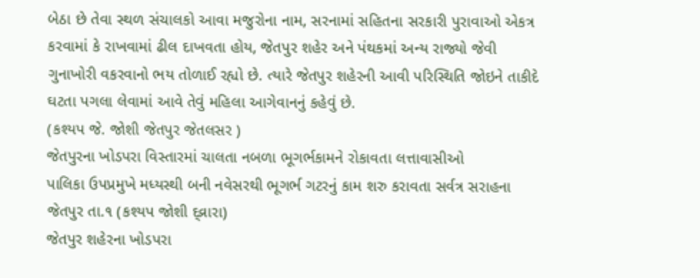બેઠા છે તેવા સ્થળ સંચાલકો આવા મજુરોના નામ, સરનામાં સહિતના સરકારી પુરાવાઓ એકત્ર કરવામાં કે રાખવામાં ઢીલ દાખવતા હોય, જેતપુર શહેર અને પંથકમાં અન્ય રાજ્યો જેવી ગુનાખોરી વકરવાનો ભય તોળાઈ રહ્યો છે. ત્યારે જેતપુર શહેરની આવી પરિસ્થિતિ જોઇને તાકીદે ઘટતા પગલા લેવામાં આવે તેવું મહિલા આગેવાનનું કહેવું છે.
(કશ્યપ જે. જોશી જેતપુર જેતલસર )
જેતપુરના ખોડપરા વિસ્તારમાં ચાલતા નબળા ભૂગર્ભકામને રોકાવતા લત્તાવાસીઓ
પાલિકા ઉપપ્રમુખે મધ્યસ્થી બની નવેસરથી ભૂગર્ભ ગટરનું કામ શરુ કરાવતા સર્વત્ર સરાહના
જેતપુર તા.૧ (કશ્યપ જોશી દ્વ્રારા)
જેતપુર શહેરના ખોડપરા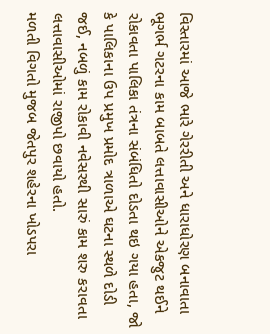વિસ્તારમાં આજે ભારે ગેરરીતી અને ધારાધોરણ બનાવાતા ભૂગર્ભ ગટરના કામ બાબતે લત્તાવાસીઓને એકજુટ થઈને રોકાવતા પાલિકા તંત્રના સંબંધિતો દોડતા થઇ ગયા હતા, જો કે પાલિકાના ઉપ પ્રમુખ પ્રમોદ ત્રાળાએ ઘટના સ્થળે દોડી જઈ, નબળું કામ રોકાવી નવેસરથી સારું કામ શરુ કરાવતા લત્તાવાસીઓમાં રાજીપો છવાયો હતો.
મળતી વિગતો મુજબ જેતપુર શહેરના ખોડપરા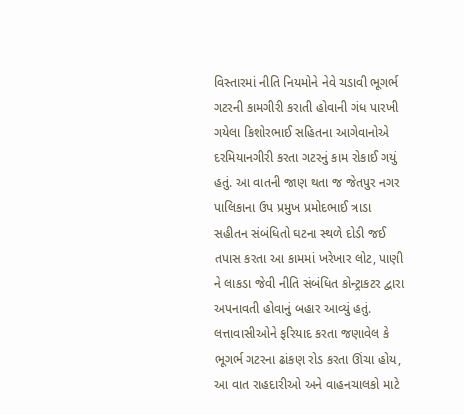વિસ્તારમાં નીતિ નિયમોને નેવે ચડાવી ભૂગર્ભ ગટરની કામગીરી કરાતી હોવાની ગંધ પારખી ગયેલા કિશોરભાઈ સહિતના આગેવાનોએ દરમિયાનગીરી કરતા ગટરનું કામ રોકાઈ ગયું હતું. આ વાતની જાણ થતા જ જેતપુર નગર પાલિકાના ઉપ પ્રમુખ પ્રમોદભાઈ ત્રાડા સહીતન સંબંધિતો ઘટના સ્થળે દોડી જઈ તપાસ કરતા આ કામમાં ખરેખાર લોટ, પાણી ને લાકડા જેવી નીતિ સંબંધિત કોન્ટ્રાકટર દ્વારા અપનાવતી હોવાનું બહાર આવ્યું હતું.
લત્તાવાસીઓને ફરિયાદ કરતા જણાવેલ કે ભૂગર્ભ ગટરના ઢાંકણ રોડ કરતા ઊંચા હોય, આ વાત રાહદારીઓ અને વાહનચાલકો માટે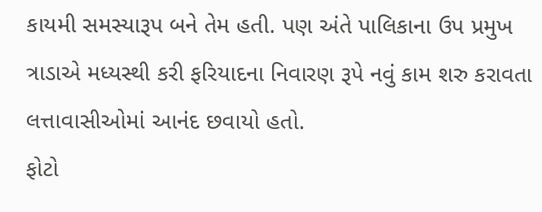કાયમી સમસ્યારૂપ બને તેમ હતી. પણ અંતે પાલિકાના ઉપ પ્રમુખ ત્રાડાએ મધ્યસ્થી કરી ફરિયાદના નિવારણ રૂપે નવું કામ શરુ કરાવતા લત્તાવાસીઓમાં આનંદ છવાયો હતો.
ફોટો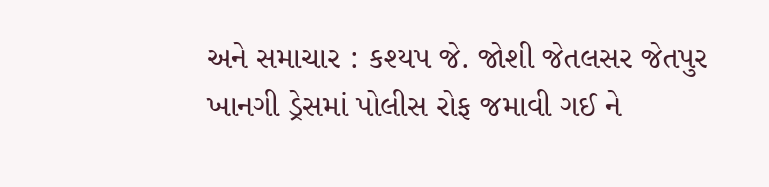અને સમાચાર : કશ્યપ જે. જોશી જેતલસર જેતપુર
ખાનગી ડ્રેસમાં પોલીસ રોફ જમાવી ગઈ ને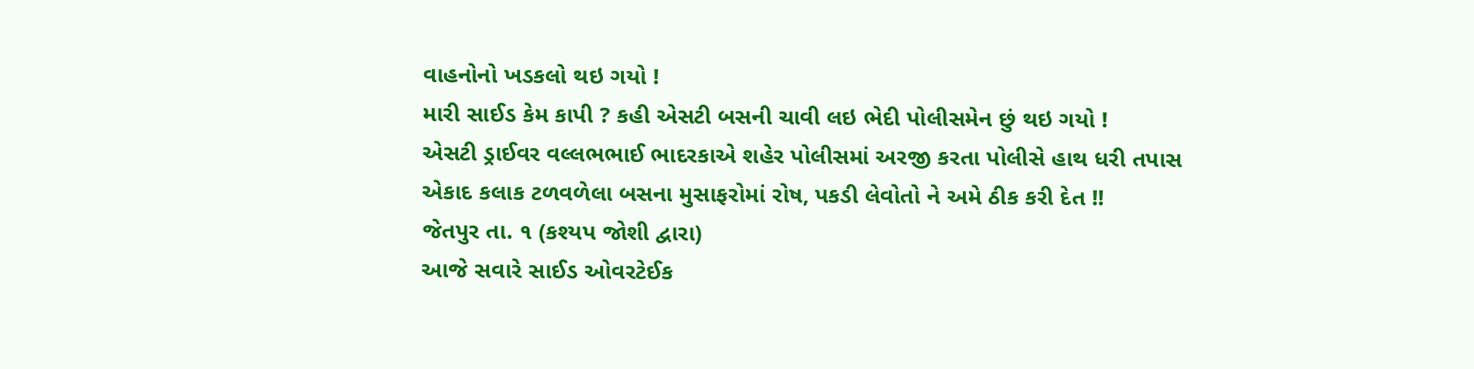વાહનોનો ખડકલો થઇ ગયો !
મારી સાઈડ કેમ કાપી ? કહી એસટી બસની ચાવી લઇ ભેદી પોલીસમેન છું થઇ ગયો !
એસટી ડ્રાઈવર વલ્લભભાઈ ભાદરકાએ શહેર પોલીસમાં અરજી કરતા પોલીસે હાથ ધરી તપાસ
એકાદ કલાક ટળવળેલા બસના મુસાફરોમાં રોષ, પકડી લેવોતો ને અમે ઠીક કરી દેત !!
જેતપુર તા. ૧ (કશ્યપ જોશી દ્વારા)
આજે સવારે સાઈડ ઓવરટેઈક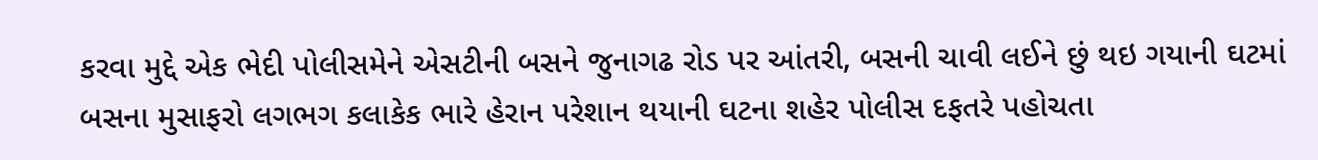કરવા મુદ્દે એક ભેદી પોલીસમેને એસટીની બસને જુનાગઢ રોડ પર આંતરી, બસની ચાવી લઈને છું થઇ ગયાની ઘટમાં બસના મુસાફરો લગભગ કલાકેક ભારે હેરાન પરેશાન થયાની ઘટના શહેર પોલીસ દફતરે પહોચતા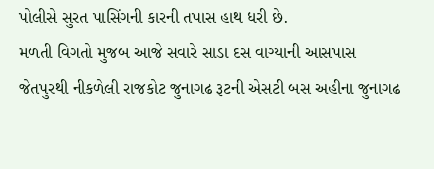પોલીસે સુરત પાસિંગની કારની તપાસ હાથ ધરી છે.
મળતી વિગતો મુજબ આજે સવારે સાડા દસ વાગ્યાની આસપાસ જેતપુરથી નીકળેલી રાજકોટ જુનાગઢ રૂટની એસટી બસ અહીના જુનાગઢ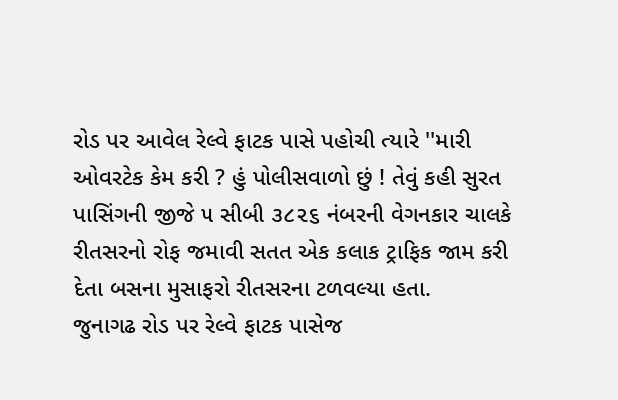રોડ પર આવેલ રેલ્વે ફાટક પાસે પહોચી ત્યારે ''મારી ઓવરટેક કેમ કરી ? હું પોલીસવાળો છું ! તેવું કહી સુરત પાસિંગની જીજે ૫ સીબી ૩૮૨૬ નંબરની વેગનકાર ચાલકે રીતસરનો રોફ જમાવી સતત એક કલાક ટ્રાફિક જામ કરી દેતા બસના મુસાફરો રીતસરના ટળવલ્યા હતા.
જુનાગઢ રોડ પર રેલ્વે ફાટક પાસેજ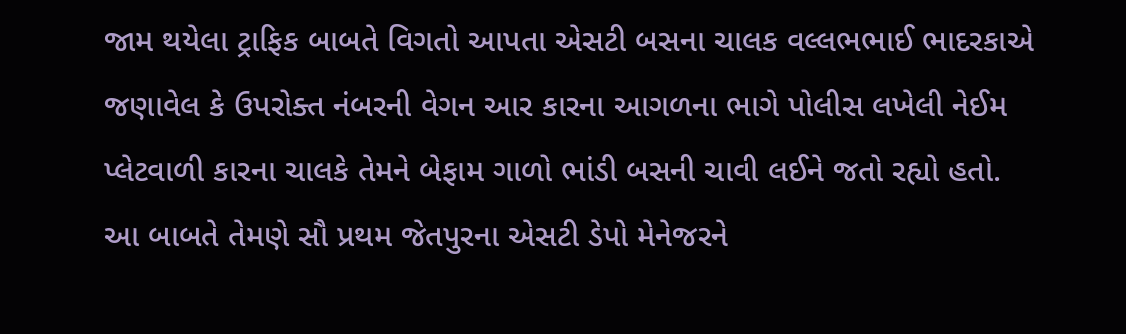જામ થયેલા ટ્રાફિક બાબતે વિગતો આપતા એસટી બસના ચાલક વલ્લભભાઈ ભાદરકાએ જણાવેલ કે ઉપરોક્ત નંબરની વેગન આર કારના આગળના ભાગે પોલીસ લખેલી નેઈમ પ્લેટવાળી કારના ચાલકે તેમને બેફામ ગાળો ભાંડી બસની ચાવી લઈને જતો રહ્યો હતો. આ બાબતે તેમણે સૌ પ્રથમ જેતપુરના એસટી ડેપો મેનેજરને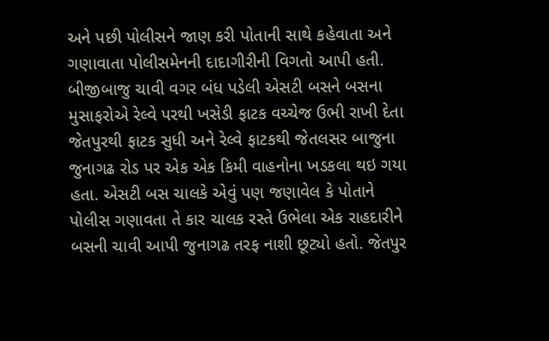અને પછી પોલીસને જાણ કરી પોતાની સાથે કહેવાતા અને ગણાવાતા પોલીસમેનની દાદાગીરીની વિગતો આપી હતી.
બીજીબાજુ ચાવી વગર બંધ પડેલી એસટી બસને બસના મુસાફરોએ રેલ્વે પરથી ખસેડી ફાટક વચ્ચેજ ઉભી રાખી દેતા જેતપુરથી ફાટક સુધી અને રેલ્વે ફાટકથી જેતલસર બાજુના જુનાગઢ રોડ પર એક એક કિમી વાહનોના ખડકલા થઇ ગયા હતા. એસટી બસ ચાલકે એવું પણ જણાવેલ કે પોતાને પોલીસ ગણાવતા તે કાર ચાલક રસ્તે ઉભેલા એક રાહદારીને બસની ચાવી આપી જુનાગઢ તરફ નાશી છૂટ્યો હતો. જેતપુર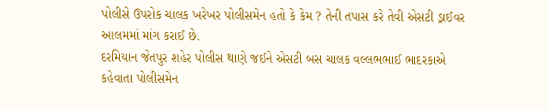પોલીસે ઉપરોક ચાલક ખરેખર પોલીસમેન હતો કે કેમ ? તેની તપાસ કરે તેવી એસટી ડ્રાઈવર આલમમાં માંગ કરાઈ છે.
દરમિયાન જેતપુર શહેર પોલીસ થાણે જઈને એસટી બસ ચાલક વલ્લભભાઈ ભાદરકાએ કહેવાતા પોલીસમેન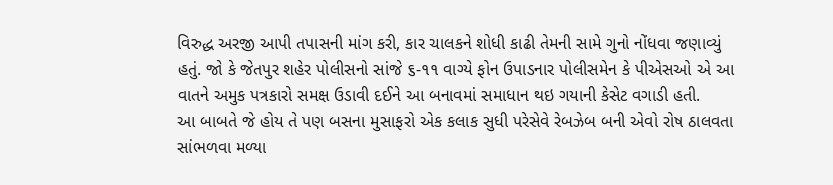વિરુદ્ધ અરજી આપી તપાસની માંગ કરી, કાર ચાલકને શોધી કાઢી તેમની સામે ગુનો નોંધવા જણાવ્યું હતું. જો કે જેતપુર શહેર પોલીસનો સાંજે ૬-૧૧ વાગ્યે ફોન ઉપાડનાર પોલીસમેન કે પીએસઓ એ આ વાતને અમુક પત્રકારો સમક્ષ ઉડાવી દઈને આ બનાવમાં સમાધાન થઇ ગયાની કેસેટ વગાડી હતી.
આ બાબતે જે હોય તે પણ બસના મુસાફરો એક કલાક સુધી પરેસેવે રેબઝેબ બની એવો રોષ ઠાલવતા સાંભળવા મળ્યા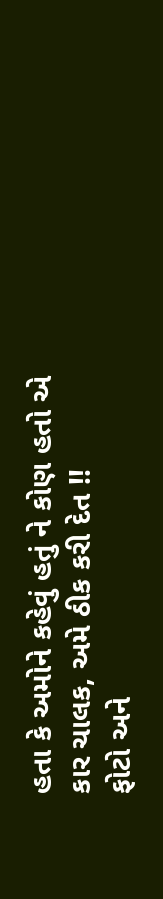હતા કે અમોને કહેવું હતું ને કોણ હતો એ કાર ચાલક, અમે ઠીક કરી દેત !!
ફોટો અને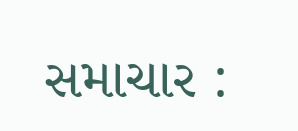સમાચાર :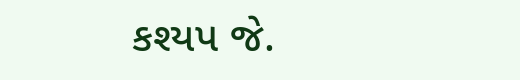કશ્યપ જે.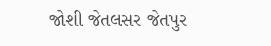જોશી જેતલસર જેતપુર